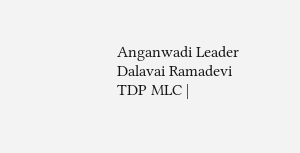Anganwadi Leader Dalavai Ramadevi TDP MLC |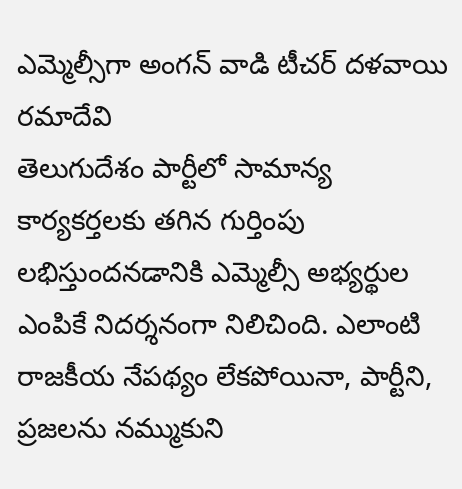ఎమ్మెల్సీగా అంగన్ వాడి టీచర్ దళవాయి రమాదేవి
తెలుగుదేశం పార్టీలో సామాన్య కార్యకర్తలకు తగిన గుర్తింపు లభిస్తుందనడానికి ఎమ్మెల్సీ అభ్యర్థుల ఎంపికే నిదర్శనంగా నిలిచింది. ఎలాంటి రాజకీయ నేపథ్యం లేకపోయినా, పార్టీని, ప్రజలను నమ్ముకుని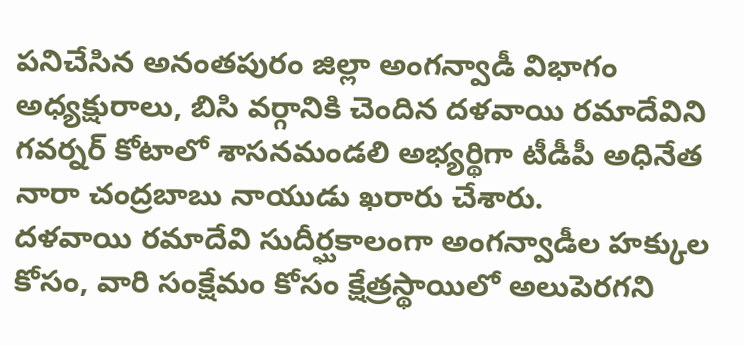పనిచేసిన అనంతపురం జిల్లా అంగన్వాడీ విభాగం అధ్యక్షురాలు, బిసి వర్గానికి చెందిన దళవాయి రమాదేవిని గవర్నర్ కోటాలో శాసనమండలి అభ్యర్థిగా టీడీపీ అధినేత నారా చంద్రబాబు నాయుడు ఖరారు చేశారు.
దళవాయి రమాదేవి సుదీర్ఘకాలంగా అంగన్వాడీల హక్కుల కోసం, వారి సంక్షేమం కోసం క్షేత్రస్థాయిలో అలుపెరగని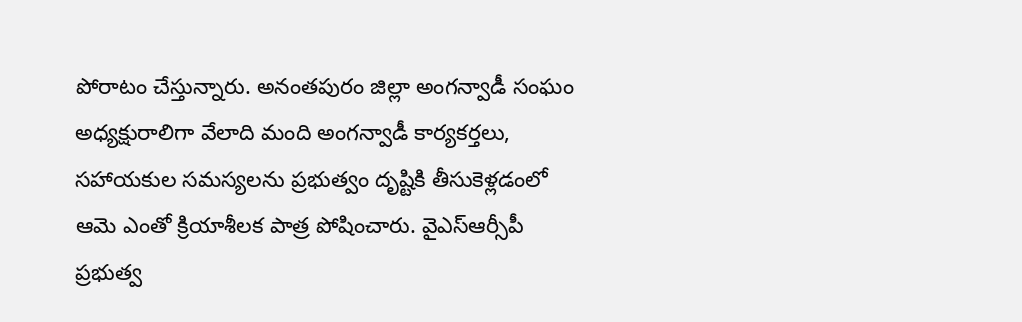పోరాటం చేస్తున్నారు. అనంతపురం జిల్లా అంగన్వాడీ సంఘం అధ్యక్షురాలిగా వేలాది మంది అంగన్వాడీ కార్యకర్తలు, సహాయకుల సమస్యలను ప్రభుత్వం దృష్టికి తీసుకెళ్లడంలో ఆమె ఎంతో క్రియాశీలక పాత్ర పోషించారు. వైఎస్ఆర్సీపీ ప్రభుత్వ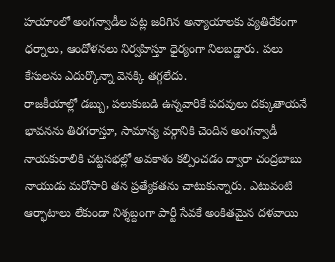హయాంలో అంగన్వాడీల పట్ల జరిగిన అన్యాయాలకు వ్యతిరేకంగా ధర్నాలు, ఆందోళనలు నిర్వహిస్తూ ధైర్యంగా నిలబడ్డారు. పలు కేసులను ఎదుర్కొన్నా వెనక్కి తగ్గలేదు.
రాజకీయాల్లో డబ్బు, పలుకుబడి ఉన్నవారికే పదవులు దక్కుతాయనే భావనను తిరగరాస్తూ, సామాన్య వర్గానికి చెందిన అంగన్వాడీ నాయకురాలికి చట్టసభల్లో అవకాశం కల్పించడం ద్వారా చంద్రబాబు నాయుడు మరోసారి తన ప్రత్యేకతను చాటుకున్నారు. ఎటువంటి ఆర్భాటాలు లేకుండా నిశ్శబ్దంగా పార్టీ సేవకే అంకితమైన దళవాయి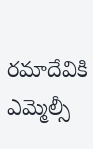రమాదేవికి ఎమ్మెల్సీ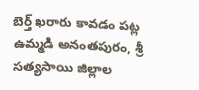బెర్త్ ఖరారు కావడం పట్ల ఉమ్మడి అనంతపురం, శ్రీ సత్యసాయి జిల్లాల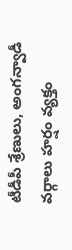టీడీపీ శ్రేణులు, అంగన్వాడీ వర్గాలు హర్షం వ్యక్తం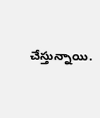చేస్తున్నాయి.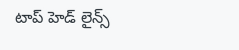టాప్ హెడ్ లైన్స్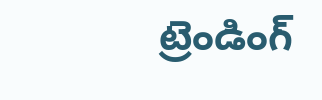ట్రెండింగ్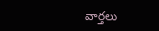వార్తలు